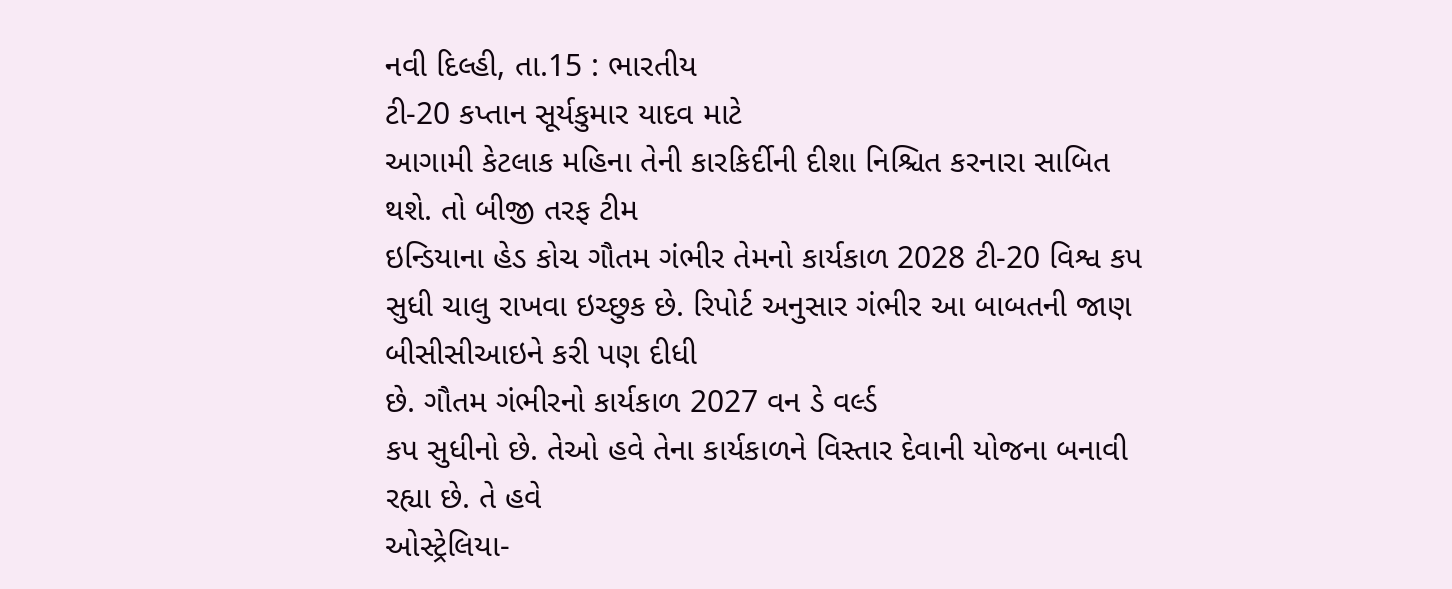નવી દિલ્હી, તા.15 : ભારતીય
ટી-20 કપ્તાન સૂર્યકુમાર યાદવ માટે
આગામી કેટલાક મહિના તેની કારકિર્દીની દીશા નિશ્ચિત કરનારા સાબિત થશે. તો બીજી તરફ ટીમ
ઇન્ડિયાના હેડ કોચ ગૌતમ ગંભીર તેમનો કાર્યકાળ 2028 ટી-20 વિશ્વ કપ
સુધી ચાલુ રાખવા ઇચ્છુક છે. રિપોર્ટ અનુસાર ગંભીર આ બાબતની જાણ બીસીસીઆઇને કરી પણ દીધી
છે. ગૌતમ ગંભીરનો કાર્યકાળ 2027 વન ડે વર્લ્ડ
કપ સુધીનો છે. તેઓ હવે તેના કાર્યકાળને વિસ્તાર દેવાની યોજના બનાવી રહ્યા છે. તે હવે
ઓસ્ટ્રેલિયા-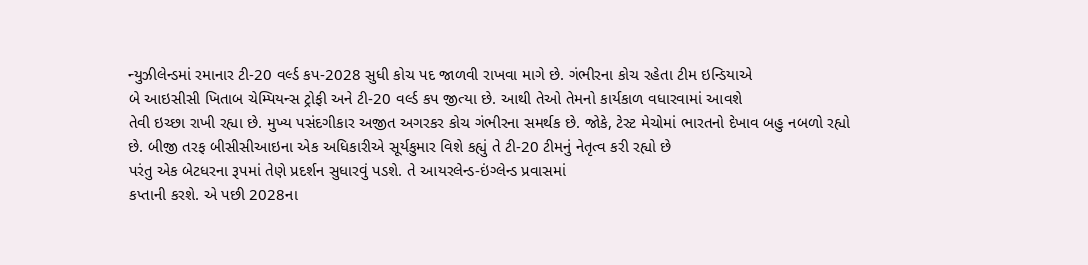ન્યુઝીલેન્ડમાં રમાનાર ટી-20 વર્લ્ડ કપ-2028 સુધી કોચ પદ જાળવી રાખવા માગે છે. ગંભીરના કોચ રહેતા ટીમ ઇન્ડિયાએ
બે આઇસીસી ખિતાબ ચેમ્પિયન્સ ટ્રોફી અને ટી-20 વર્લ્ડ કપ જીત્યા છે. આથી તેઓ તેમનો કાર્યકાળ વધારવામાં આવશે
તેવી ઇચ્છા રાખી રહ્યા છે. મુખ્ય પસંદગીકાર અજીત અગરકર કોચ ગંભીરના સમર્થક છે. જોકે, ટેસ્ટ મેચોમાં ભારતનો દેખાવ બહુ નબળો રહ્યો
છે. બીજી તરફ બીસીસીઆઇના એક અધિકારીએ સૂર્યકુમાર વિશે કહ્યું તે ટી-20 ટીમનું નેતૃત્વ કરી રહ્યો છે
પરંતુ એક બેટધરના રૂપમાં તેણે પ્રદર્શન સુધારવું પડશે. તે આયરલેન્ડ-ઇંગ્લેન્ડ પ્રવાસમાં
કપ્તાની કરશે. એ પછી 2028ના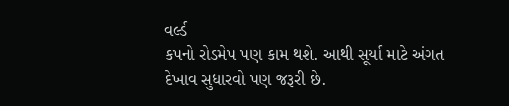વર્લ્ડ
કપનો રોડમેપ પણ કામ થશે. આથી સૂર્યા માટે અંગત દેખાવ સુધારવો પણ જરૂરી છે.